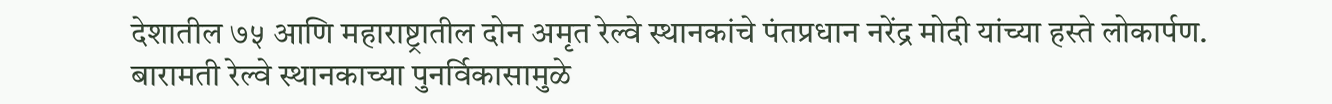देशातील ७५ आणि महाराष्ट्रातील दोन अमृत रेल्वे स्थानकांचे पंतप्रधान नरेंद्र मोदी यांच्या हस्ते लोकार्पण.
बारामती रेल्वे स्थानकाच्या पुनर्विकासामुळे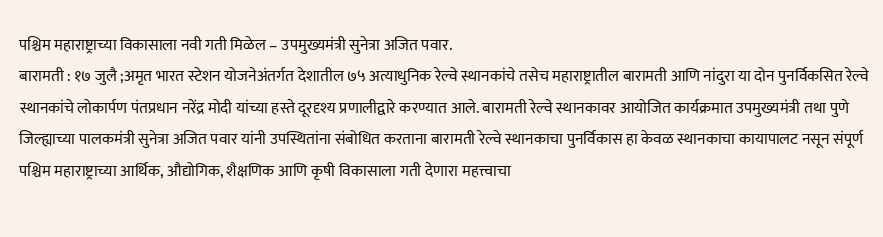पश्चिम महाराष्ट्राच्या विकासाला नवी गती मिळेल – उपमुख्यमंत्री सुनेत्रा अजित पवार.
बारामती : १७ जुलै ;अमृत भारत स्टेशन योजनेअंतर्गत देशातील ७५ अत्याधुनिक रेल्वे स्थानकांचे तसेच महाराष्ट्रातील बारामती आणि नांदुरा या दोन पुनर्विकसित रेल्वे स्थानकांचे लोकार्पण पंतप्रधान नरेंद्र मोदी यांच्या हस्ते दूरदृश्य प्रणालीद्वारे करण्यात आले. बारामती रेल्वे स्थानकावर आयोजित कार्यक्रमात उपमुख्यमंत्री तथा पुणे जिल्ह्याच्या पालकमंत्री सुनेत्रा अजित पवार यांनी उपस्थितांना संबोधित करताना बारामती रेल्वे स्थानकाचा पुनर्विकास हा केवळ स्थानकाचा कायापालट नसून संपूर्ण पश्चिम महाराष्ट्राच्या आर्थिक, औद्योगिक, शैक्षणिक आणि कृषी विकासाला गती देणारा महत्त्वाचा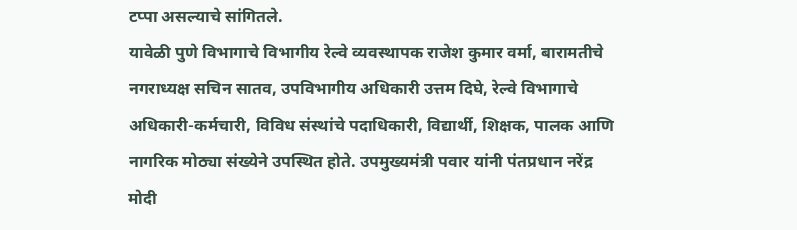टप्पा असल्याचे सांगितले.
यावेळी पुणे विभागाचे विभागीय रेल्वे व्यवस्थापक राजेश कुमार वर्मा, बारामतीचे नगराध्यक्ष सचिन सातव, उपविभागीय अधिकारी उत्तम दिघे, रेल्वे विभागाचे अधिकारी-कर्मचारी, विविध संस्थांचे पदाधिकारी, विद्यार्थी, शिक्षक, पालक आणि नागरिक मोठ्या संख्येने उपस्थित होते. उपमुख्यमंत्री पवार यांनी पंतप्रधान नरेंद्र मोदी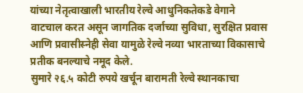यांच्या नेतृत्वाखाली भारतीय रेल्वे आधुनिकतेकडे वेगाने वाटचाल करत असून जागतिक दर्जाच्या सुविधा, सुरक्षित प्रवास आणि प्रवासीस्नेही सेवा यामुळे रेल्वे नव्या भारताच्या विकासाचे प्रतीक बनल्याचे नमूद केले.
सुमारे २६.५ कोटी रुपये खर्चून बारामती रेल्वे स्थानकाचा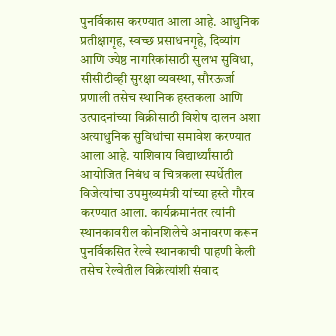पुनर्विकास करण्यात आला आहे. आधुनिक प्रतीक्षागृह, स्वच्छ प्रसाधनगृहे, दिव्यांग आणि ज्येष्ठ नागरिकांसाठी सुलभ सुविधा, सीसीटीव्ही सुरक्षा व्यवस्था, सौरऊर्जा प्रणाली तसेच स्थानिक हस्तकला आणि उत्पादनांच्या विक्रीसाठी विशेष दालन अशा अत्याधुनिक सुविधांचा समावेश करण्यात आला आहे. याशिवाय विद्यार्थ्यांसाठी आयोजित निबंध व चित्रकला स्पर्धेतील विजेत्यांचा उपमुख्यमंत्री यांच्या हस्ते गौरव करण्यात आला. कार्यक्रमानंतर त्यांनी स्थानकावरील कोनशिलेचे अनावरण करून पुनर्विकसित रेल्वे स्थानकाची पाहणी केली तसेच रेल्वेतील विक्रेत्यांशी संवाद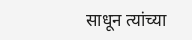साधून त्यांच्या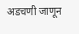अडचणी जाणून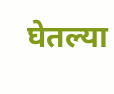घेतल्या